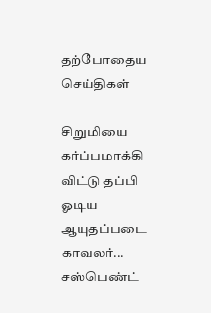தற்போதைய செய்திகள்

சிறுமியை கர்ப்பமாக்கி விட்டு தப்பி ஓடிய ஆயுதப்படை காவலர்... சஸ்பெண்ட்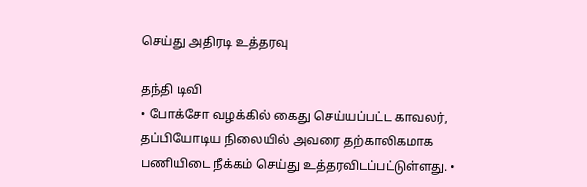செய்து அதிரடி உத்தரவு

தந்தி டிவி
• போக்சோ வழக்கில் கைது செய்யப்பட்ட காவலர், தப்பியோடிய நிலையில் அவரை தற்காலிகமாக பணியிடை நீக்கம் செய்து உத்தரவிடப்பட்டுள்ளது. •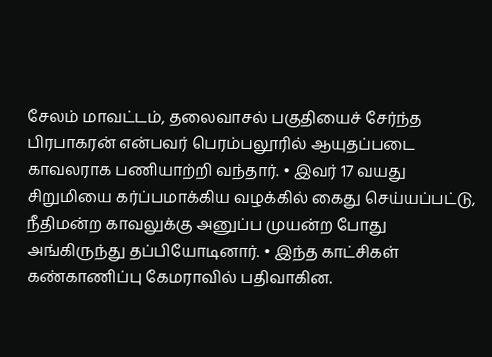சேலம் மாவட்டம், தலைவாசல் பகுதியைச் சேர்ந்த பிரபாகரன் என்பவர் பெரம்பலூரில் ஆயுதப்படை காவலராக பணியாற்றி வந்தார். • இவர் 17 வயது சிறுமியை கர்ப்பமாக்கிய வழக்கில் கைது செய்யப்பட்டு, நீதிமன்ற காவலுக்கு அனுப்ப முயன்ற போது அங்கிருந்து தப்பியோடினார். • இந்த காட்சிகள் கண்காணிப்பு கேமராவில் பதிவாகின.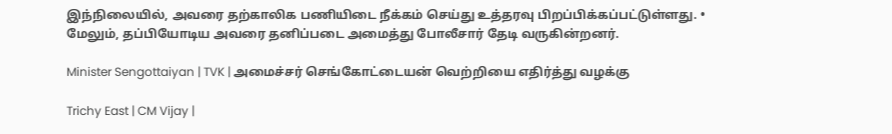இந்நிலையில், அவரை தற்காலிக பணியிடை நீக்கம் செய்து உத்தரவு பிறப்பிக்கப்பட்டுள்ளது. • மேலும், தப்பியோடிய அவரை தனிப்படை அமைத்து போலீசார் தேடி வருகின்றனர்.

Minister Sengottaiyan | TVK | அமைச்சர் செங்கோட்டையன் வெற்றியை எதிர்த்து வழக்கு

Trichy East | CM Vijay |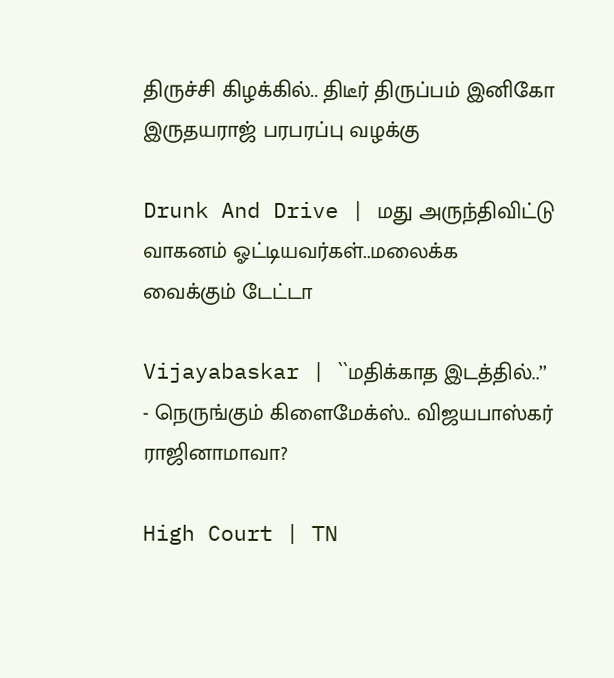திருச்சி கிழக்கில்.. திடீர் திருப்பம் இனிகோ இருதயராஜ் பரபரப்பு வழக்கு

Drunk And Drive | மது அருந்திவிட்டு வாகனம் ஓட்டியவர்கள்..மலைக்க வைக்கும் டேட்டா

Vijayabaskar | ``மதிக்காத இடத்தில்..’’ - நெருங்கும் கிளைமேக்ஸ்.. விஜயபாஸ்கர் ராஜினாமாவா?

High Court | TN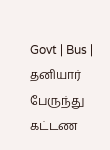Govt | Bus | தனியார் பேருந்து கட்டண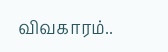விவகாரம்..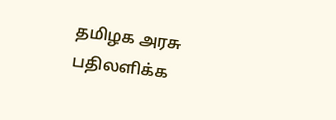தமிழக அரசு பதிலளிக்க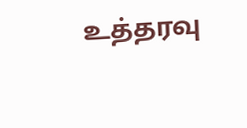உத்தரவு